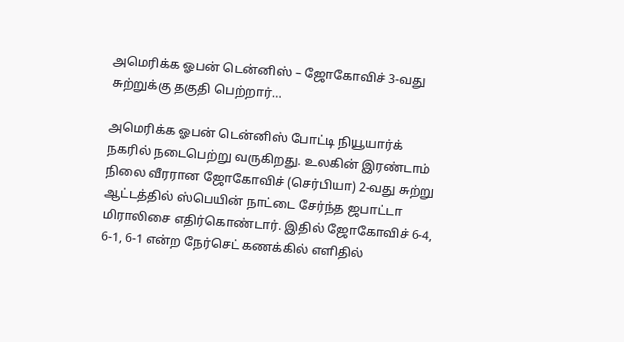அமெரிக்க ஓபன் டென்னிஸ் – ஜோகோவிச் 3-வது சுற்றுக்கு தகுதி பெற்றார்…

அமெரிக்க ஓபன் டென்னிஸ் போட்டி நியூயார்க் நகரில் நடைபெற்று வருகிறது. உலகின் இரண்டாம் நிலை வீரரான ஜோகோவிச் (செர்பியா) 2-வது சுற்று ஆட்டத்தில் ஸ்பெயின் நாட்டை சேர்ந்த ஜபாட்டா மிராலிசை எதிர்கொண்டார். இதில் ஜோகோவிச் 6-4, 6-1, 6-1 என்ற நேர்செட் கணக்கில் எளிதில்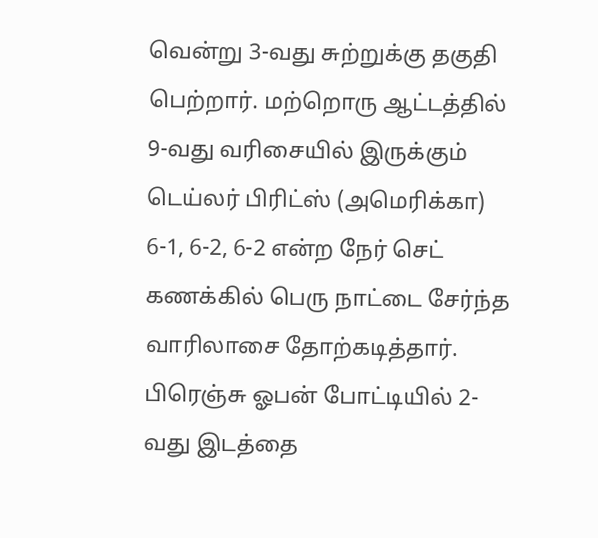வென்று 3-வது சுற்றுக்கு தகுதி பெற்றார். மற்றொரு ஆட்டத்தில் 9-வது வரிசையில் இருக்கும் டெய்லர் பிரிட்ஸ் (அமெரிக்கா) 6-1, 6-2, 6-2 என்ற நேர் செட் கணக்கில் பெரு நாட்டை சேர்ந்த வாரிலாசை தோற்கடித்தார். பிரெஞ்சு ஓபன் போட்டியில் 2-வது இடத்தை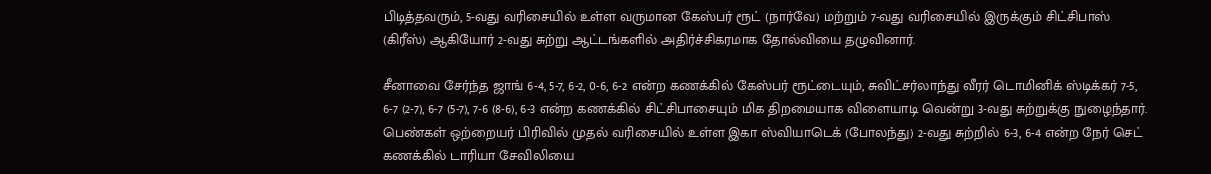பிடித்தவரும், 5-வது வரிசையில் உள்ள வருமான கேஸ்பர் ரூட் (நார்வே) மற்றும் 7-வது வரிசையில் இருக்கும் சிட்சிபாஸ் (கிரீஸ்) ஆகியோர் 2-வது சுற்று ஆட்டங்களில் அதிர்ச்சிகரமாக தோல்வியை தழுவினார்.

சீனாவை சேர்ந்த ஜாங் 6-4, 5-7, 6-2, 0-6, 6-2 என்ற கணக்கில் கேஸ்பர் ரூட்டையும், சுவிட்சர்லாந்து வீரர் டொமினிக் ஸ்டிக்கர் 7-5, 6-7 (2-7), 6-7 (5-7), 7-6 (8-6), 6-3 என்ற கணக்கில் சிட்சிபாசையும் மிக திறமையாக விளையாடி வென்று 3-வது சுற்றுக்கு நுழைந்தார். பெண்கள் ஒற்றையர் பிரிவில் முதல் வரிசையில் உள்ள இகா ஸ்வியாடெக் (போலந்து) 2-வது சுற்றில் 6-3, 6-4 என்ற நேர் செட் கணக்கில் டாரியா சேவிலியை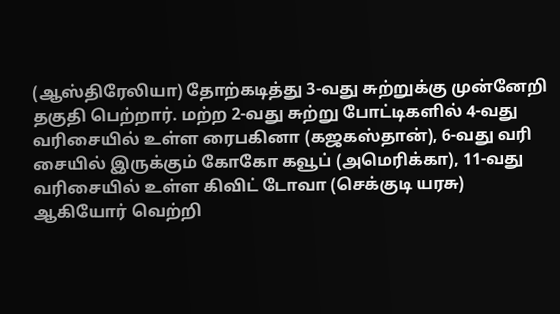(ஆஸ்திரேலியா) தோற்கடித்து 3-வது சுற்றுக்கு முன்னேறி தகுதி பெற்றார். மற்ற 2-வது சுற்று போட்டிகளில் 4-வது வரிசையில் உள்ள ரைபகினா (கஜகஸ்தான்), 6-வது வரி சையில் இருக்கும் கோகோ கவூப் (அமெரிக்கா), 11-வது வரிசையில் உள்ள கிவிட் டோவா (செக்குடி யரசு) ஆகியோர் வெற்றி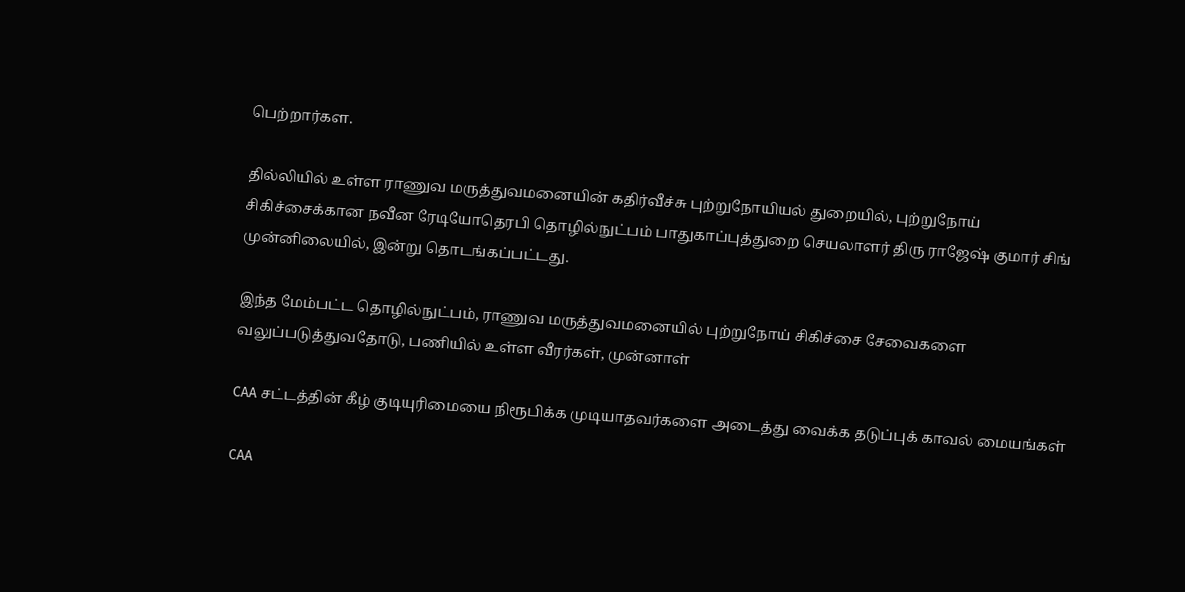பெற்றார்கள.

தில்லியில் உள்ள ராணுவ மருத்துவமனையின் கதிர்வீச்சு புற்றுநோயியல் துறையில், புற்றுநோய் சிகிச்சைக்கான நவீன ரேடியோதெரபி தொழில்நுட்பம் பாதுகாப்புத்துறை செயலாளர் திரு ராஜேஷ் குமார் சிங் முன்னிலையில், இன்று தொடங்கப்பட்டது.

இந்த மேம்பட்ட தொழில்நுட்பம், ராணுவ மருத்துவமனையில் புற்றுநோய் சிகிச்சை சேவைகளை வலுப்படுத்துவதோடு, பணியில் உள்ள வீரர்கள், முன்னாள்

CAA சட்டத்தின் கீழ் குடியுரிமையை நிரூபிக்க முடியாதவர்களை அடைத்து வைக்க தடுப்புக் காவல் மையங்கள்

CAA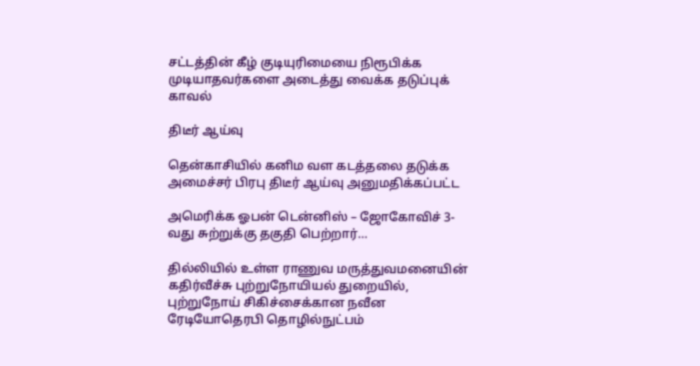சட்டத்தின் கீழ் குடியுரிமையை நிரூபிக்க முடியாதவர்களை அடைத்து வைக்க தடுப்புக் காவல்

திடீர் ஆய்வு

தென்காசியில் கனிம வள கடத்தலை தடுக்க அமைச்சர் பிரபு திடீர் ஆய்வு அனுமதிக்கப்பட்ட

அமெரிக்க ஓபன் டென்னிஸ் – ஜோகோவிச் 3-வது சுற்றுக்கு தகுதி பெற்றார்…

தில்லியில் உள்ள ராணுவ மருத்துவமனையின் கதிர்வீச்சு புற்றுநோயியல் துறையில், புற்றுநோய் சிகிச்சைக்கான நவீன ரேடியோதெரபி தொழில்நுட்பம்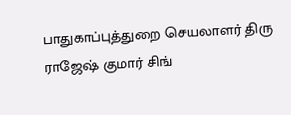பாதுகாப்புத்துறை செயலாளர் திரு ராஜேஷ் குமார் சிங்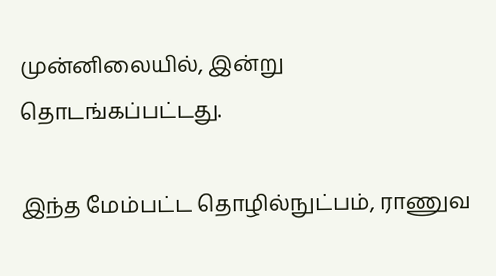முன்னிலையில், இன்று தொடங்கப்பட்டது.

இந்த மேம்பட்ட தொழில்நுட்பம், ராணுவ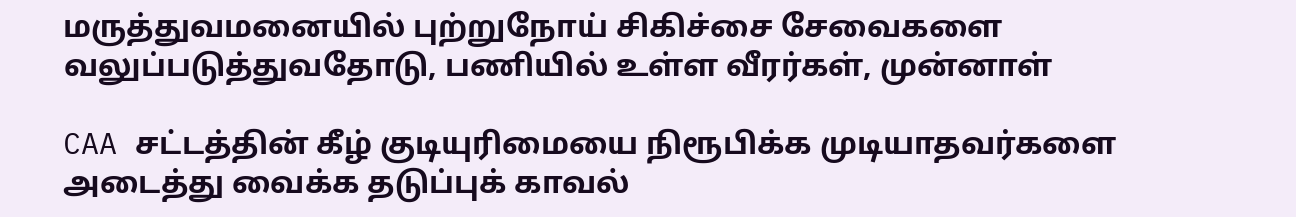மருத்துவமனையில் புற்றுநோய் சிகிச்சை சேவைகளை வலுப்படுத்துவதோடு, பணியில் உள்ள வீரர்கள், முன்னாள்

CAA சட்டத்தின் கீழ் குடியுரிமையை நிரூபிக்க முடியாதவர்களை அடைத்து வைக்க தடுப்புக் காவல்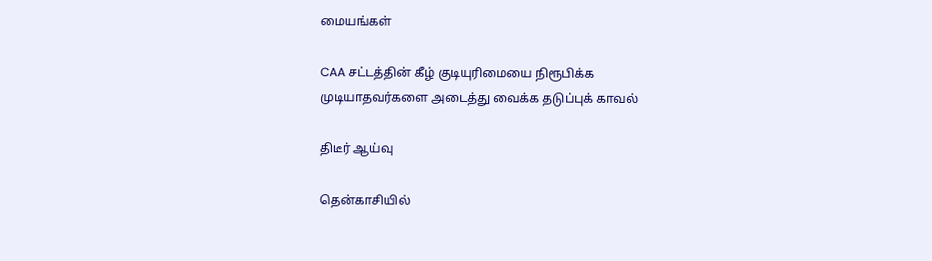மையங்கள்

CAA சட்டத்தின் கீழ் குடியுரிமையை நிரூபிக்க முடியாதவர்களை அடைத்து வைக்க தடுப்புக் காவல்

திடீர் ஆய்வு

தென்காசியில்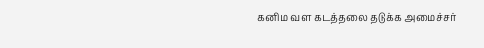கனிம வள கடத்தலை தடுக்க அமைச்சர்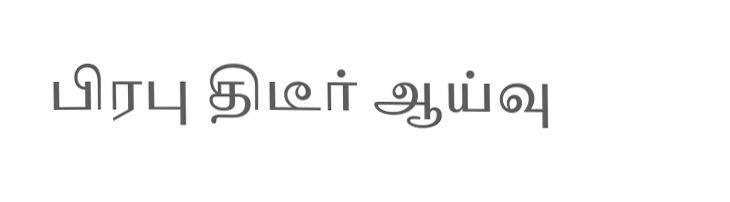பிரபு திடீர் ஆய்வு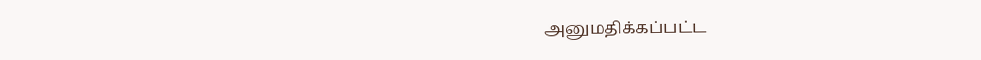அனுமதிக்கப்பட்ட